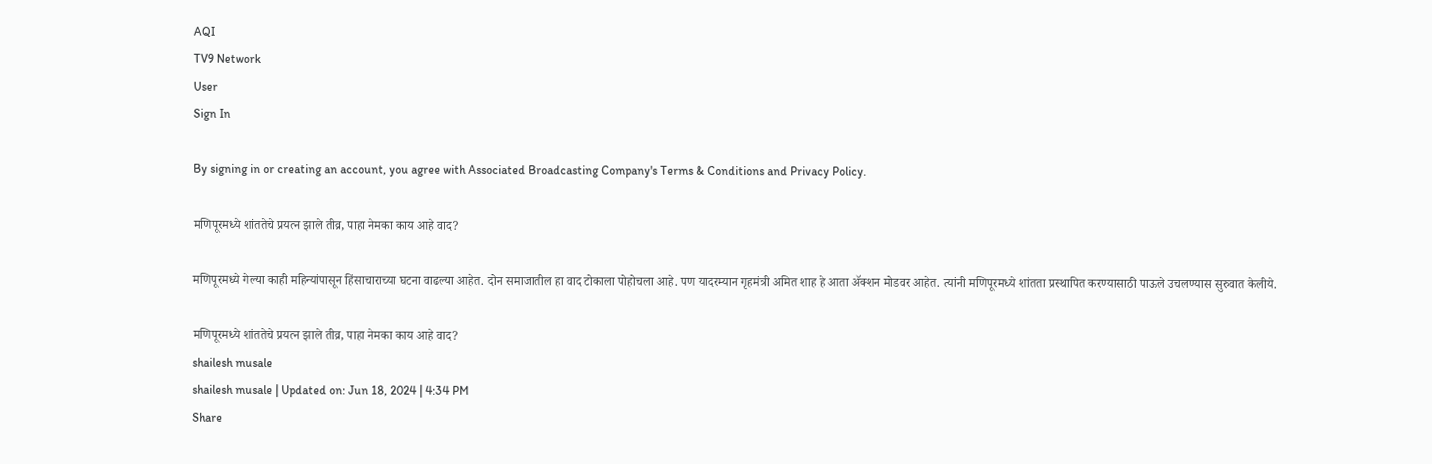AQI
TV9 Network
User
Sign In

By signing in or creating an account, you agree with Associated Broadcasting Company's Terms & Conditions and Privacy Policy.

मणिपूरमध्ये शांततेचे प्रयत्न झाले तीव्र, पाहा नेमका काय आहे वाद?

मणिपूरमध्ये गेल्या काही महिन्यांपासून हिंसाचाराच्या घटना वाढल्या आहेत. दोन समाजातील हा वाद टोकाला पोहोचला आहे. पण यादरम्यान गृहमंत्री अमित शाह हे आता ॲक्शन मोडवर आहेत. त्यांनी मणिपूरमध्ये शांतता प्रस्थापित करण्यासाठी पाऊले उचलण्यास सुरुवात केलीये.

मणिपूरमध्ये शांततेचे प्रयत्न झाले तीव्र, पाहा नेमका काय आहे वाद?
shailesh musale
shailesh musale | Updated on: Jun 18, 2024 | 4:34 PM
Share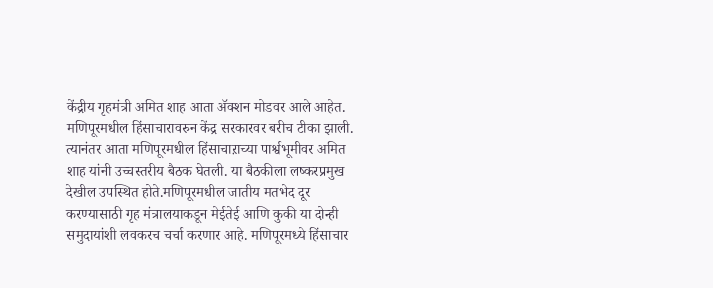केंद्रीय गृहमंत्री अमित शाह आता ॲक्शन मोडवर आले आहेत. मणिपूरमधील हिंसाचारावरुन केंद्र सरकारवर बरीच टीका झाली. त्यानंतर आता मणिपूरमधील हिंसाचाऱाच्या पार्श्वभूमीवर अमित शाह यांनी उच्चस्तरीय बैठक घेतली. या बैठकीला लष्करप्रमुख देखील उपस्थित होते.मणिपूरमधील जातीय मतभेद दूर करण्यासाठी गृह मंत्रालयाकडून मेईतेई आणि कुकी या दोन्ही समुदायांशी लवकरच चर्चा करणार आहे. मणिपूरमध्ये हिंसाचार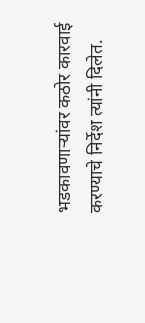भडकावणाऱ्यांवर कठोर कारवाई करण्याचे निर्देश त्यांनी दिलेत.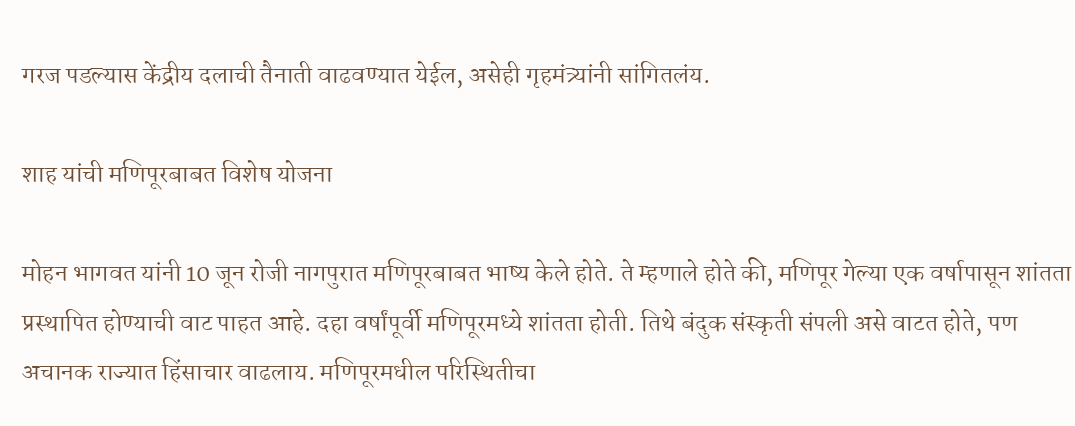गरज पडल्यास केंद्रीय दलाची तैनाती वाढवण्यात येईल, असेही गृहमंत्र्यांनी सांगितलंय.

शाह यांची मणिपूरबाबत विशेष योजना

मोहन भागवत यांनी 10 जून रोजी नागपुरात मणिपूरबाबत भाष्य केले होते. ते म्हणाले होते की, मणिपूर गेल्या एक वर्षापासून शांतता प्रस्थापित होण्याची वाट पाहत आहे. दहा वर्षांपूर्वी मणिपूरमध्ये शांतता होती. तिथे बंदुक संस्कृती संपली असे वाटत होते, पण अचानक राज्यात हिंसाचार वाढलाय. मणिपूरमधील परिस्थितीचा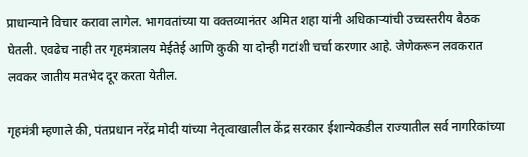प्राधान्याने विचार करावा लागेल. भागवतांच्या या वक्तव्यानंतर अमित शहा यांनी अधिकाऱ्यांची उच्चस्तरीय बैठक घेतली. एवढेच नाही तर गृहमंत्रालय मेईतेई आणि कुकी या दोन्ही गटांशी चर्चा करणार आहे. जेणेकरून लवकरात लवकर जातीय मतभेद दूर करता येतील.

गृहमंत्री म्हणाले की, पंतप्रधान नरेंद्र मोदी यांच्या नेतृत्वाखालील केंद्र सरकार ईशान्येकडील राज्यातील सर्व नागरिकांच्या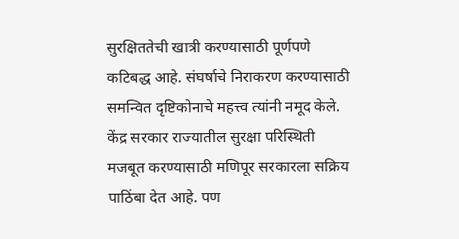सुरक्षिततेची खात्री करण्यासाठी पूर्णपणे कटिबद्ध आहे. संघर्षाचे निराकरण करण्यासाठी समन्वित दृष्टिकोनाचे महत्त्व त्यांनी नमूद केले. केंद्र सरकार राज्यातील सुरक्षा परिस्थिती मजबूत करण्यासाठी मणिपूर सरकारला सक्रिय पाठिंबा देत आहे. पण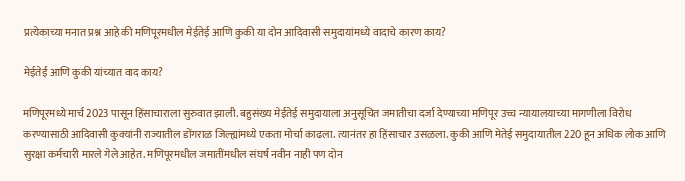प्रत्येकाच्या मनात प्रश्न आहे की मणिपूरमधील मेईतेई आणि कुकी या दोन आदिवासी समुदायांमध्ये वादाचे कारण काय?

मेईतेई आणि कुकी यांच्यात वाद काय?

मणिपूरमध्ये मार्च 2023 पासून हिंसाचाराला सुरुवात झाली. बहुसंख्य मेईतेई समुदायाला अनुसूचित जमातीचा दर्जा देण्याच्या मणिपूर उच्च न्यायालयाच्या मागणीला विरोध करण्यासाठी आदिवासी कुक्यांनी राज्यातील डोंगराळ जिल्ह्यांमध्ये एकता मोर्चा काढला. त्यानंतर हा हिंसाचार उसळला. कुकी आणि मेतेई समुदायातील 220 हून अधिक लोक आणि सुरक्षा कर्मचारी मारले गेले आहेत. मणिपूरमधील जमातींमधील संघर्ष नवीन नाही पण दोन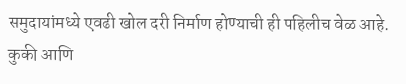समुदायांमध्ये एवढी खोल दरी निर्माण होण्याची ही पहिलीच वेळ आहे. कुकी आणि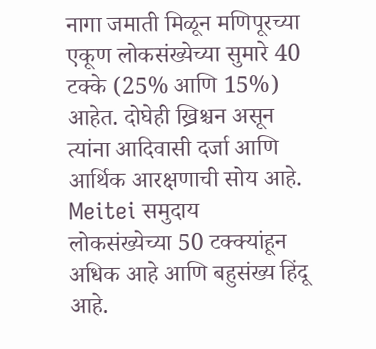नागा जमाती मिळून मणिपूरच्या एकूण लोकसंख्येच्या सुमारे 40 टक्के (25% आणि 15%) आहेत. दोघेही ख्रिश्चन असून त्यांना आदिवासी दर्जा आणि आर्थिक आरक्षणाची सोय आहे. Meitei समुदाय लोकसंख्येच्या 50 टक्क्यांहून अधिक आहे आणि बहुसंख्य हिंदू आहे.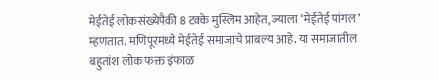मेईतेई लोकसंख्येपैकी 8 टक्के मुस्लिम आहेत, ज्याला ‘मेईतेई पांगल’ म्हणतात. मणिपूरमध्ये मेईतेई समाजाचे प्राबल्य आहे. या समाजातील बहुतांश लोक फक्त इंफाळ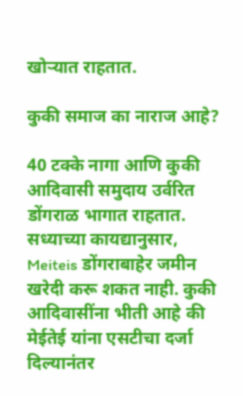खोऱ्यात राहतात.

कुकी समाज का नाराज आहे?

40 टक्के नागा आणि कुकी आदिवासी समुदाय उर्वरित डोंगराळ भागात राहतात. सध्याच्या कायद्यानुसार, Meiteis डोंगराबाहेर जमीन खरेदी करू शकत नाही. कुकी आदिवासींना भीती आहे की मेईतेई यांना एसटीचा दर्जा दिल्यानंतर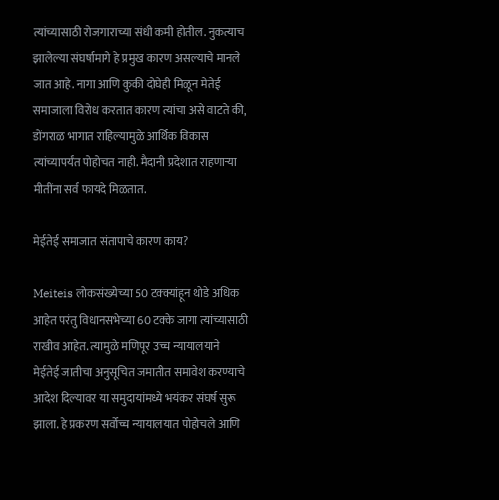त्यांच्यासाठी रोजगाराच्या संधी कमी होतील. नुकत्याच झालेल्या संघर्षामागे हे प्रमुख कारण असल्याचे मानले जात आहे. नागा आणि कुकी दोघेही मिळून मेतेई समाजाला विरोध करतात कारण त्यांचा असे वाटते की, डोंगराळ भागात राहिल्यामुळे आर्थिक विकास त्यांच्यापर्यंत पोहोचत नाही. मैदानी प्रदेशात राहणाऱ्या मीतींना सर्व फायदे मिळतात.

मेईतेई समाजात संतापाचे कारण काय?

Meiteis लोकसंख्येच्या 50 टक्क्यांहून थोडे अधिक आहेत परंतु विधानसभेच्या 60 टक्के जागा त्यांच्यासाठी राखीव आहेत. त्यामुळे मणिपूर उच्च न्यायालयाने मेईतेई जातीचा अनुसूचित जमातीत समावेश करण्याचे आदेश दिल्यावर या समुदायांमध्ये भयंकर संघर्ष सुरू झाला. हे प्रकरण सर्वोच्च न्यायालयात पोहोचले आणि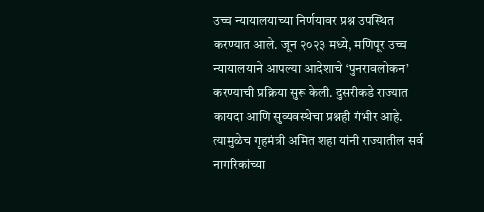उच्च न्यायालयाच्या निर्णयावर प्रश्न उपस्थित करण्यात आले. जून २०२३ मध्ये, मणिपूर उच्च न्यायालयाने आपल्या आदेशाचे ‘पुनरावलोकन’ करण्याची प्रक्रिया सुरू केली. दुसरीकडे राज्यात कायदा आणि सुव्यवस्थेचा प्रश्नही गंभीर आहे. त्यामुळेच गृहमंत्री अमित शहा यांनी राज्यातील सर्व नागरिकांच्या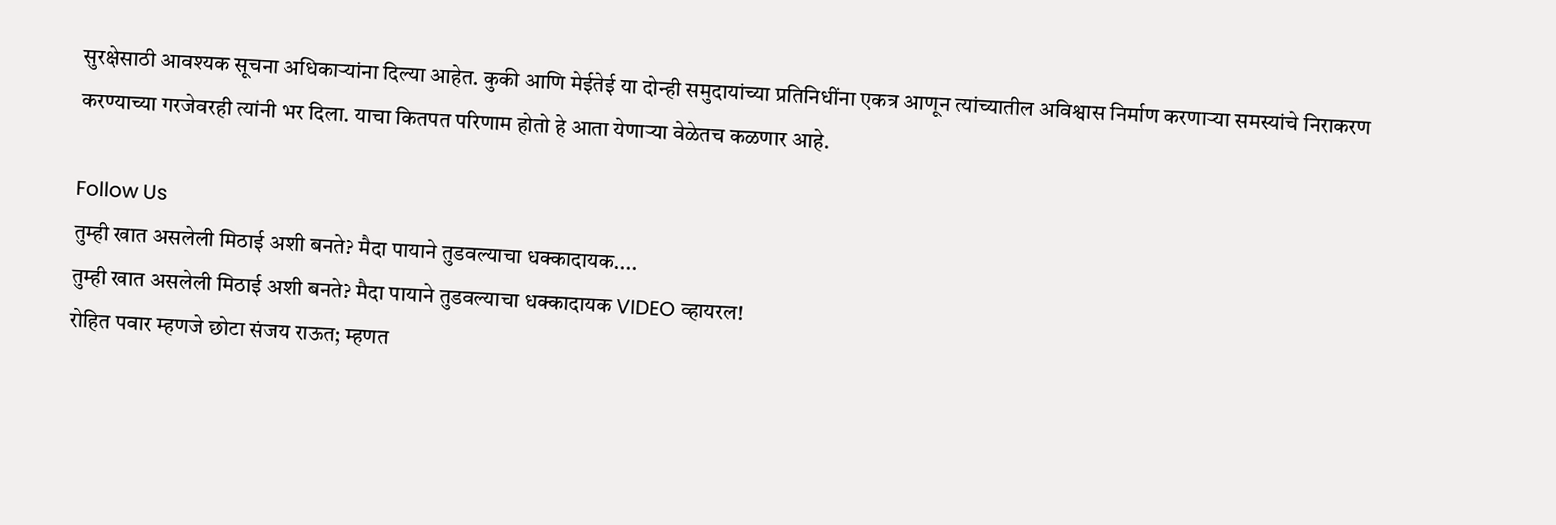सुरक्षेसाठी आवश्यक सूचना अधिकाऱ्यांना दिल्या आहेत. कुकी आणि मेईतेई या दोन्ही समुदायांच्या प्रतिनिधींना एकत्र आणून त्यांच्यातील अविश्वास निर्माण करणाऱ्या समस्यांचे निराकरण करण्याच्या गरजेवरही त्यांनी भर दिला. याचा कितपत परिणाम होतो हे आता येणाऱ्या वेळेतच कळणार आहे.

Follow Us
तुम्ही खात असलेली मिठाई अशी बनते? मैदा पायाने तुडवल्याचा धक्कादायक....
तुम्ही खात असलेली मिठाई अशी बनते? मैदा पायाने तुडवल्याचा धक्कादायक VIDEO व्हायरल!
रोहित पवार म्हणजे छोटा संजय राऊत; म्हणत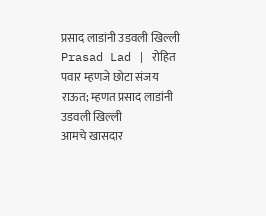प्रसाद लाडांनी उडवली खिल्ली
Prasad Lad | रोहित पवार म्हणजे छोटा संजय राऊत; म्हणत प्रसाद लाडांनी उडवली खिल्ली
आमचे खासदार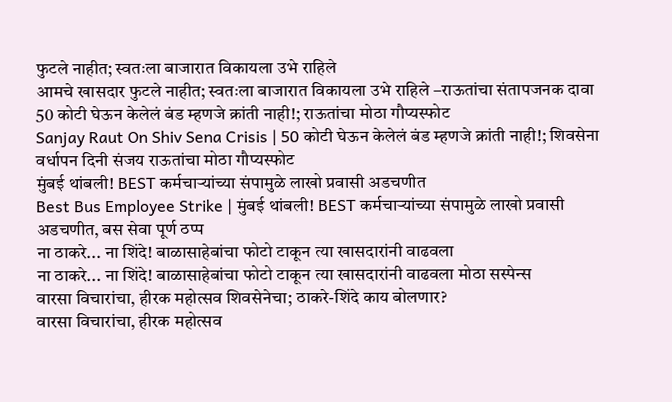फुटले नाहीत; स्वतःला बाजारात विकायला उभे राहिले
आमचे खासदार फुटले नाहीत; स्वतःला बाजारात विकायला उभे राहिले –राऊतांचा संतापजनक दावा
50 कोटी घेऊन केलेलं बंड म्हणजे क्रांती नाही!; राऊतांचा मोठा गौप्यस्फोट
Sanjay Raut On Shiv Sena Crisis | 50 कोटी घेऊन केलेलं बंड म्हणजे क्रांती नाही!; शिवसेना वर्धापन दिनी संजय राऊतांचा मोठा गौप्यस्फोट
मुंबई थांबली! BEST कर्मचाऱ्यांच्या संपामुळे लाखो प्रवासी अडचणीत
Best Bus Employee Strike | मुंबई थांबली! BEST कर्मचाऱ्यांच्या संपामुळे लाखो प्रवासी अडचणीत, बस सेवा पूर्ण ठप्प
ना ठाकरे... ना शिंदे! बाळासाहेबांचा फोटो टाकून त्या खासदारांनी वाढवला
ना ठाकरे... ना शिंदे! बाळासाहेबांचा फोटो टाकून त्या खासदारांनी वाढवला मोठा सस्पेन्स
वारसा विचारांचा, हीरक महोत्सव शिवसेनेचा; ठाकरे-शिंदे काय बोलणार?
वारसा विचारांचा, हीरक महोत्सव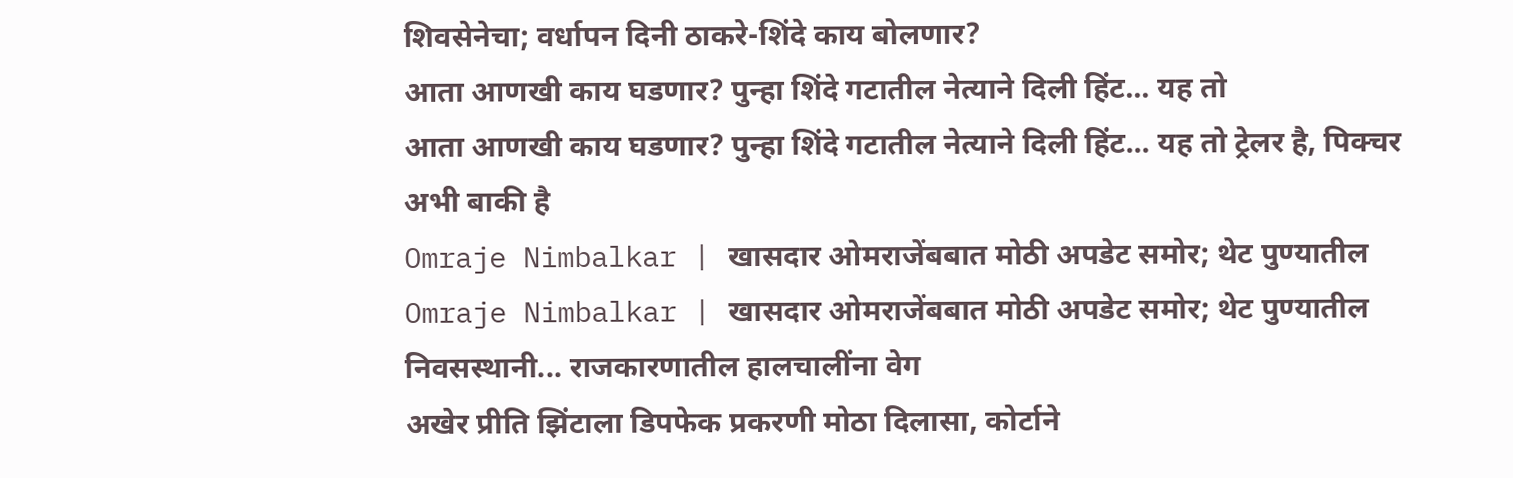शिवसेनेचा; वर्धापन दिनी ठाकरे-शिंदे काय बोलणार?
आता आणखी काय घडणार? पुन्हा शिंदे गटातील नेत्याने दिली हिंट... यह तो
आता आणखी काय घडणार? पुन्हा शिंदे गटातील नेत्याने दिली हिंट... यह तो ट्रेलर है, पिक्चर अभी बाकी है
Omraje Nimbalkar | खासदार ओमराजेंबबात मोठी अपडेट समोर; थेट पुण्यातील
Omraje Nimbalkar | खासदार ओमराजेंबबात मोठी अपडेट समोर; थेट पुण्यातील निवसस्थानी... राजकारणातील हालचालींना वेग
अखेर प्रीति झिंटाला डिपफेक प्रकरणी मोठा दिलासा, कोर्टाने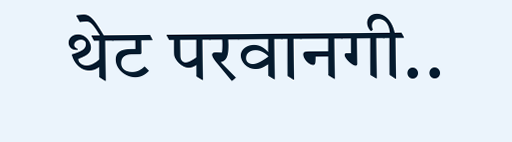थेट परवानगी..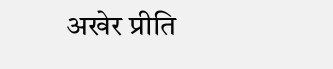अखेर प्रीति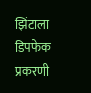झिंटाला डिपफेक प्रकरणी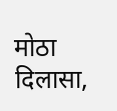मोठा दिलासा,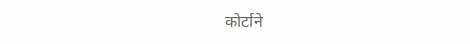कोर्टाने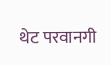थेट परवानगी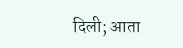दिली; आता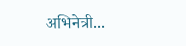अभिनेत्री...